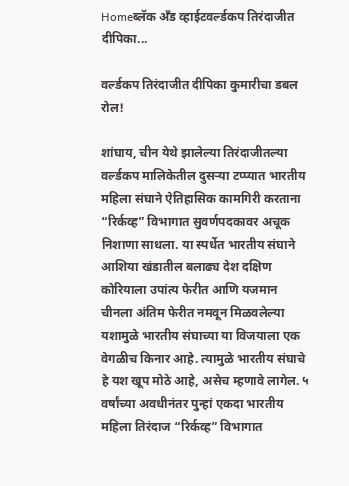Homeब्लॅक अँड व्हाईटवर्ल्डकप तिरंदाजीत दीपिका...

वर्ल्डकप तिरंदाजीत दीपिका कुमारीचा डबल रोल!

शांघाय, चीन येथे झालेल्या तिरंदाजीतल्या वर्ल्डकप मालिकेतील दुसऱ्या टप्प्यात भारतीय महिला संघाने ऐतिहासिक कामगिरी करताना “रिर्कव्ह” विभागात सुवर्णपदकावर अचूक निशाणा साधला. या स्पर्धेत भारतीय संघाने आशिया खंडातील बलाढ्य देश दक्षिण कोरियाला उपांत्य फेरीत आणि यजमान चीनला अंतिम फेरीत नमवून मिळवलेल्या यशामुळे भारतीय संघाच्या या विजयाला एक वेगळीच किनार आहे. त्यामुळे भारतीय संघाचे हे यश खूप मोठे आहे, असेच म्हणावे‌ लागेल. ५ वर्षांच्या अवधीनंतर पुन्हां एकदा भारतीय महिला तिरंदाज‌ “रिर्कव्ह” विभागात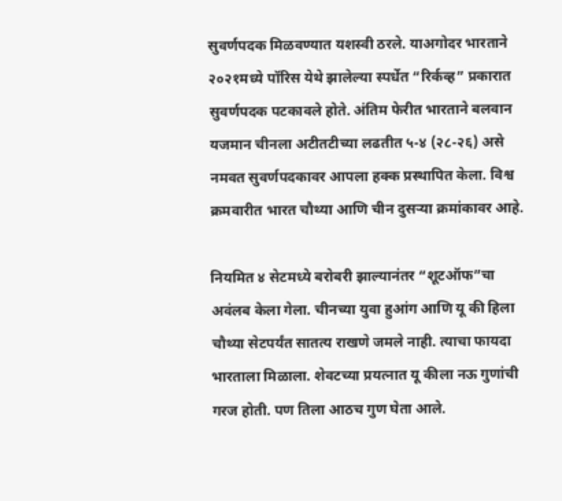सुवर्णपदक मिळवण्यात यशस्वी ठरले. याअगोदर भारताने २०२१मध्ये पॉरिस ‌येथे झालेल्या‌ स्पर्धेत “रिर्कव्ह‌” प्रकारात सुवर्णपदक पटकावले होते. अंतिम फेरीत भारताने बलवान यजमान चीनला अटीतटीच्या लढतीत ५-४ (२८-२६) असे नमवत सुवर्णपदकावर आपला हक्क प्रस्थापित केला. विश्व क्रमवारीत भारत चौथ्या आणि चीन दुसऱ्या क्रमांकावर आहे.

नियमित ४ सेटमध्ये बरोबरी झाल्यानंतर “शूटऑफ”चा अवंलब केला गेला. चीनच्या युवा हुआंग आणि यू की हिला चौथ्या सेटपर्यंत सातत्य राखणे जमले नाही. त्याचा फायदा भारताला मिळाला. शेवटच्या प्रयत्नात यू कीला‌ न‌ऊ गुणांची गरज होती. पण तिला आठच गुण घेता आले.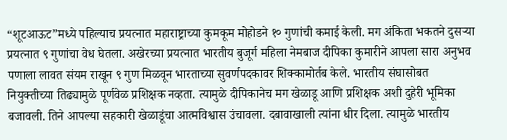“शूटआऊट”मध्ये पहिल्याच प्रयत्नात महाराष्ट्राच्या कुमकूम मोहोडने १० गुणांची कमाई केली. मग अंकिता भकतने‌ दुसऱ्या प्रयत्नात ९ गुणांचा वेध घेतला. अखेरच्या प्रयत्नात भारतीय बुजूर्ग महिला नेमबाज दीपिका कुमारीने आपला सारा अनुभव‌ पणाला लावत‌ संयम राखून ९ गुण मिळवून भारताच्या सुवर्णपदकावर शिक्कामोर्तब केले. भारतीय संघासोबत नियुक्तीच्या तिढ्यामुळे पूर्णवेळ प्रशिक्षक नव्हता. त्यामुळे दीपिकानेच मग खेळाडू आणि प्रशिक्षक अशी दुहेरी भूमिका बजावली. तिने आपल्या सहकारी खेळाडूंचा आत्मविश्वास उंचावला. दबावाखाली त्यांना‌‌ धीर दिला. त्यामुळे भारतीय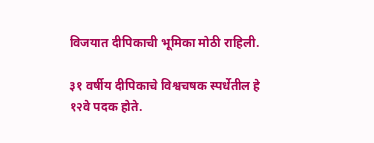विजयात दीपिकाची भूमिका मोठी राहिली.

३१ वर्षीय दीपिकाचे विश्वचषक स्पर्धेतील हे १२वे पदक होते.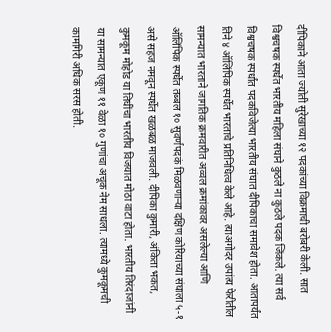दीपिकाने आता ज्योती सुरेखाच्या १२ पदकांच्या विक्रमाची बरोबरी केली. सात विश्वचषक स्पर्धेत भारतीय महिला संघाने कुठले ना कुठले पदक जिंकले. त्या सर्व विश्वचषक स्पर्धांत पदकविजेत्या भारतीय संघात दीपिकाचा समावेश होता. आतापर्यंत तिने ४ ऑलिंपिक स्पर्धेत भारताचे प्रतिनिधित्व केले आहे. त्याअगोदर उपांत्य फेरीतील सामन्यात भारताने जागतिक क्रमवारीत अव्वल क्रमांकावर असलेल्या आणि ऑलिंपिक स्पर्धेत तब्बल १० सुवर्णपदकं मिळवणाऱ्या दक्षिण कोरियाच्या संघाला ५-१ असे सहज नमवून स्पर्धेत खळबळ माजवली. दीपिका कुमारी, अंकिता भकत, कुमकूम मोहोड या तिघींचा भारतीय विजयात मोठा वाटा होता. भारतीय तिरंदाजांनी या सामन्यात एकूण ११ वेळा १० गुणांचा अचूक नेम साधला. त्यामध्ये कुमकूमची कामगिरी अधिक सरस होती.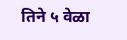तिने ५ वेळा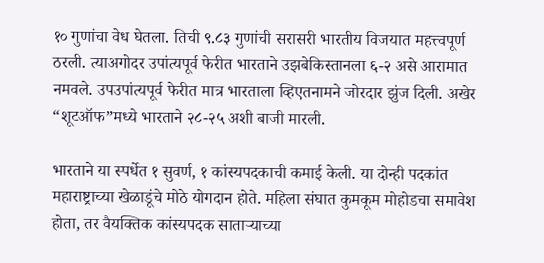१० गुणांचा वेध घेतला. तिची ९.८३ गुणांची सरासरी भारतीय विजयात महत्त्वपूर्ण ठरली. त्याअगोदर उपांत्यपूर्व फेरीत भारताने उझबेकिस्तानला ६-२ असे आरामात नमवले. उपउपांत्यपूर्व फेरीत मात्र‌ भारताला व्हिएतनामने‌ जोरदार झुंज दिली. अखेर “शूटऑफ”मध्ये भारताने २८-२५ अशी बाजी मारली.

भारताने या स्पर्धेत १ सुवर्ण, १ कांस्यपदकाची कमाई केली. या दोन्ही पदकांत‌ महाराष्ट्राच्या खेळाडूंचे मोठे योगदान होते. महिला संघात कुमकूम मोहोडचा समावेश होता, तर ‌वैयक्तिक कांस्यपदक साताऱ्याच्या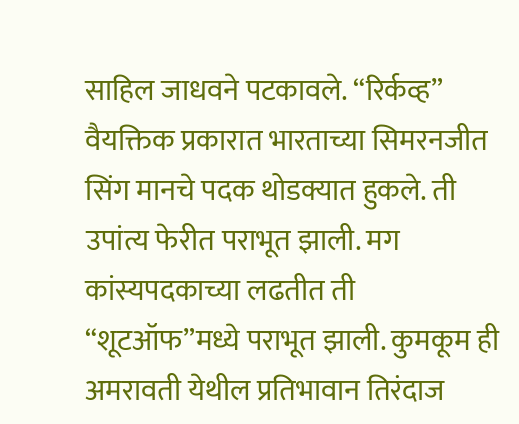साहिल जाधवने पटकावले. “रिर्कव्ह‌” वैयक्तिक प्रकारात भारताच्या सिमरनजीत सिंग मानचे पदक थोडक्यात हुकले. ती उपांत्य फेरीत पराभूत झाली. मग कांस्यपदकाच्या लढतीत ती “शूटऑफ”मध्ये पराभूत झाली. कुमकूम ही अमरावती येथील प्रतिभावान तिरंदाज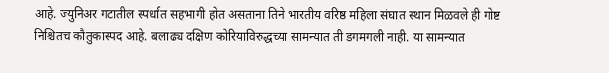आहे. ज्युनिअर गटातील स्पर्धात सहभागी होत असताना तिने भारतीय वरिष्ठ महिला संघात स्थान मिळवले ही गोष्ट निश्चितच कौतुकास्पद आहे. बलाढ्य दक्षिण कोरियाविरुद्धच्या सामन्यात ती डगमगली नाही. या सामन्यात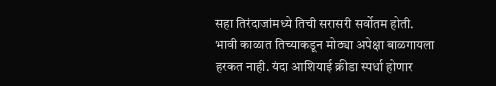सहा तिरंदाजांमध्ये तिची सरासरी सर्वोतम होती. भावी काळात तिच्याकडून मोठ्या अपेक्षा बाळगायला हरकत नाही. यंदा आशियाई क्रीडा स्पर्धा होणार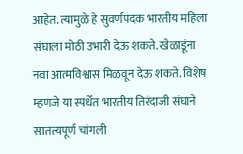आहेत. त्यामुळे हे सुवर्णपदक भारतीय महिला संघाला मोठी उभारी देऊ शकते. खेळाडूंना नवा आत्मविश्वास मिळवून देऊ शकते. विशेष म्हणजे या स्पर्धेत भारतीय तिरंदाजी संघाने सातत्यपूर्ण चांगली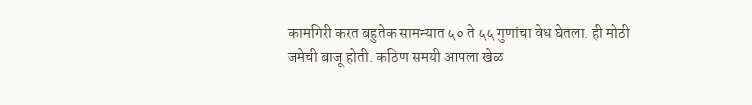कामगिरी करत बहुतेक सामन्यात ५० ते‌ ५५ गुणांचा वेध घेतला. ही मोठी जमेची बाजू होती. कठिण समयी आपला खेळ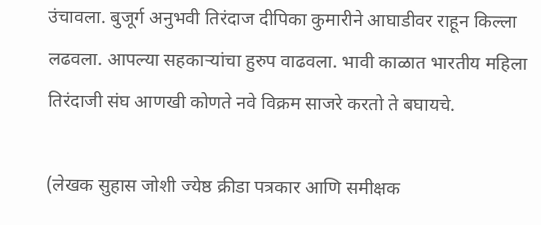उंचावला. बुजूर्ग अनुभवी तिरंदाज दीपिका कुमारीने आघाडीवर राहून किल्ला लढवला. आपल्या सहकाऱ्यांचा हुरुप वाढवला. भावी काळात भारतीय महिला तिरंदाजी संघ आणखी कोणते नवे विक्रम साजरे करतो ते बघायचे.

(लेखक सुहास जोशी ज्येष्ठ क्रीडा पत्रकार आणि समीक्षक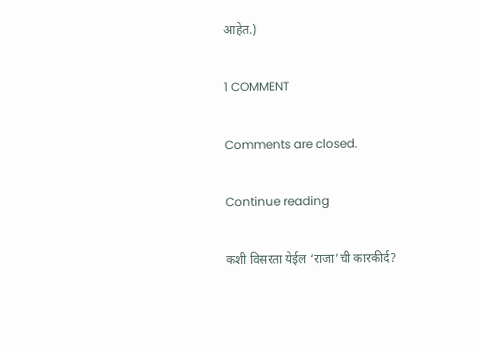आहेत.)

1 COMMENT

Comments are closed.

Continue reading

कशी विसरता येईल ‘राजा’ची कारकीर्द?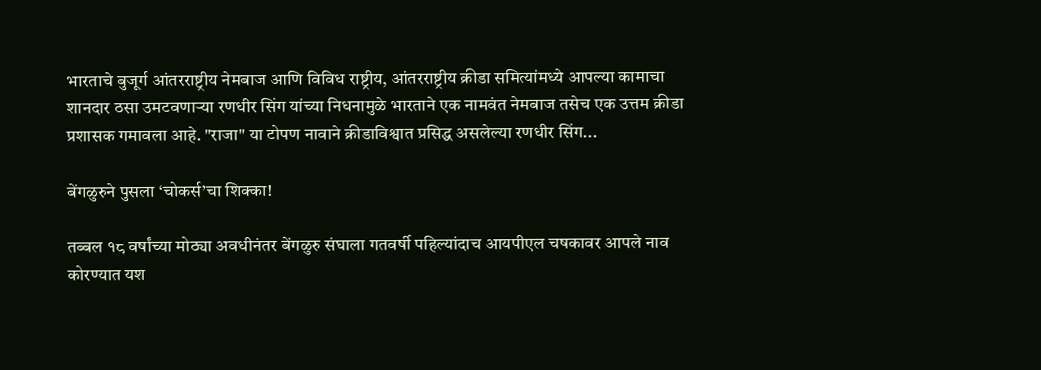भारताचे बुजूर्ग आंतरराष्ट्रीय नेमबाज आणि विविध राष्ट्रीय, आंतरराष्ट्रीय क्रीडा समित्यांमध्ये आपल्या कामाचा शानदार ठसा उमटवणाऱ्या रणधीर सिंग यांच्या निधनामुळे भारताने एक नामवंत नेमबाज तसेच एक उत्तम क्रीडा प्रशासक गमावला आहे. "राजा" या टोपण नावाने क्रीडाविश्वात प्रसिद्ध असलेल्या रणधीर सिंग...

बेंगळुरुने पुसला ‘चोकर्स’चा शिक्का!

तब्बल १८ वर्षांच्या मोठ्या अवधीनंतर बेंगळुरु संघाला गतवर्षी पहिल्यांदाच आयपीएल चषकावर आपले नाव कोरण्यात यश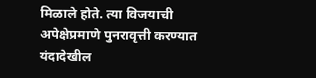मिळाले होते. त्या विजयाची अपेक्षेप्रमाणे पुनरावृत्ती करण्यात यंदादेखील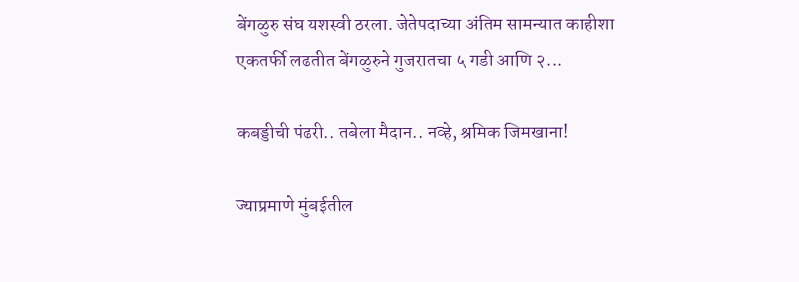बेंगळुरु संघ यशस्वी ठरला. जेतेपदाच्या अंतिम सामन्यात काहीशा एकतर्फी लढतीत बेंगळुरुने गुजरातचा ‌५ गडी आणि २...

कबड्डीची पंढरी.. तबेला मैदान.. नव्हे, श्रमिक जिमखाना!

ज्याप्रमाणे मुंबईतील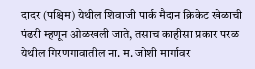दादर (पश्चिम) येथील शिवाजी पार्क मैदान क्रिकेट खेळाची पंढरी म्हणून ओळखली जाते, तसाच काहीसा प्रकार परळ येथील गिरणगावातील ना. म. जोशी मार्गावर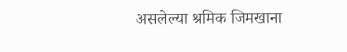असलेल्या श्रमिक जिमखाना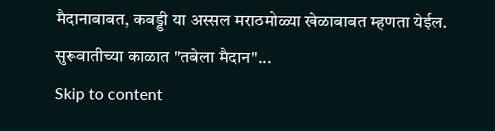मैदानाबाबत, कबड्डी या अस्सल मराठमोळ्या खेळाबाबत म्हणता येईल. सुरूवातीच्या काळात "तबेला मैदान"...
Skip to content